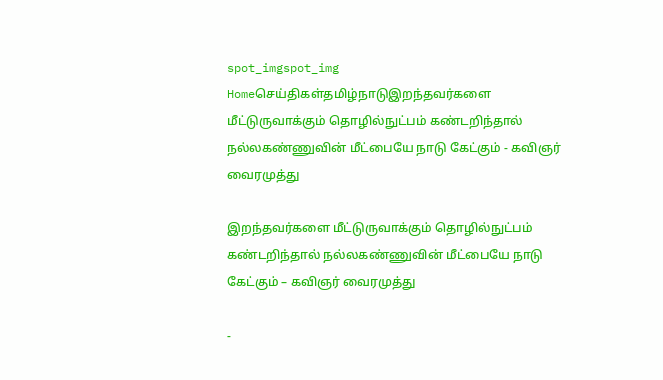spot_imgspot_img
Homeசெய்திகள்தமிழ்நாடுஇறந்தவர்களை மீட்டுருவாக்கும் தொழில்நுட்பம் கண்டறிந்தால் நல்லகண்ணுவின் மீட்பையே நாடு கேட்கும் - கவிஞர் வைரமுத்து

இறந்தவர்களை மீட்டுருவாக்கும் தொழில்நுட்பம் கண்டறிந்தால் நல்லகண்ணுவின் மீட்பையே நாடு கேட்கும் – கவிஞர் வைரமுத்து

-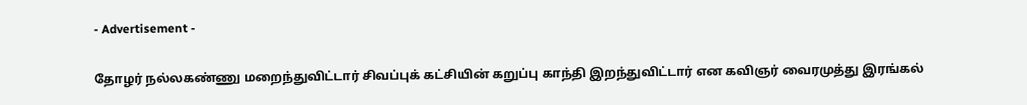- Advertisement -

தோழர் நல்லகண்ணு மறைந்துவிட்டார் சிவப்புக் கட்சியின் கறுப்பு காந்தி இறந்துவிட்டார் என கவிஞர் வைரமுத்து இரங்கல்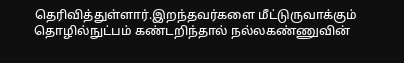தெரிவித்துள்ளார்.இறந்தவர்களை மீட்டுருவாக்கும் தொழில்நுட்பம் கண்டறிந்தால் நல்லகண்ணுவின்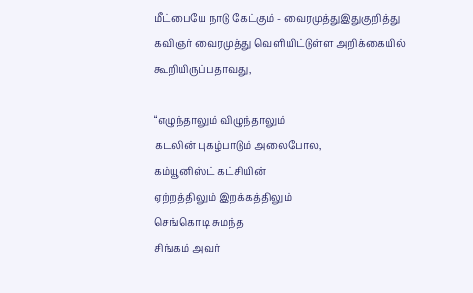மீட்பையே நாடு கேட்கும் - வைரமுத்துஇதுகுறித்து கவிஞர் வைரமுத்து வெளியிட்டுள்ள அறிக்கையில் கூறியிருப்பதாவது,

“எழுந்தாலும் விழுந்தாலும்
கடலின் புகழ்பாடும் அலைபோல,
கம்யூனிஸ்ட் கட்சியின்
ஏற்றத்திலும் இறக்கத்திலும்
செங்கொடி சுமந்த
சிங்கம் அவர்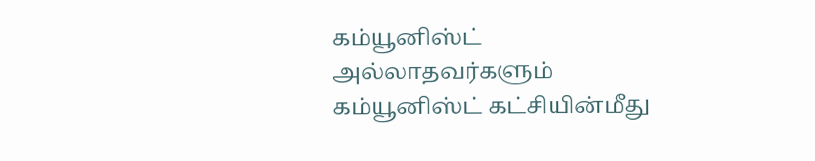கம்யூனிஸ்ட் அல்லாதவர்களும்
கம்யூனிஸ்ட் கட்சியின்மீது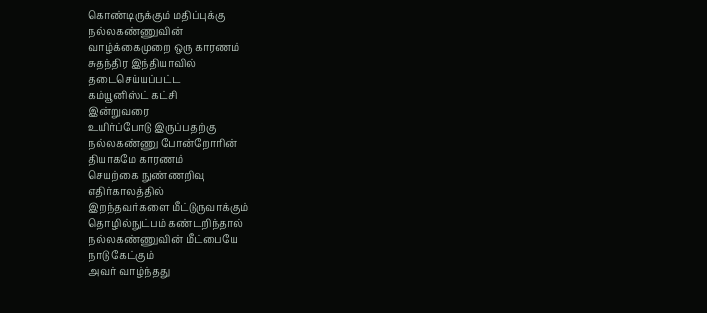கொண்டிருக்கும் மதிப்புக்கு
நல்லகண்ணுவின்
வாழ்க்கைமுறை ஒரு காரணம்
சுதந்திர இந்தியாவில்
தடைசெய்யப்பட்ட
கம்யூனிஸ்ட் கட்சி
இன்றுவரை
உயிர்ப்போடு இருப்பதற்கு
நல்லகண்ணு போன்றோரின்
தியாகமே காரணம்
செயற்கை நுண்ணறிவு
எதிர்காலத்தில்
இறந்தவர்களை மீட்டுருவாக்கும்
தொழில்நுட்பம் கண்டறிந்தால்
நல்லகண்ணுவின் மீட்பையே
நாடு கேட்கும்
அவர் வாழ்ந்தது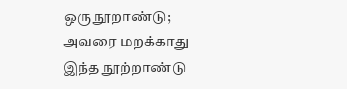ஒரு நூறாண்டு;
அவரை மறக்காது
இந்த நூற்றாண்டு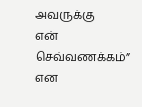அவருக்கு
என் செவ்வணக்கம்” என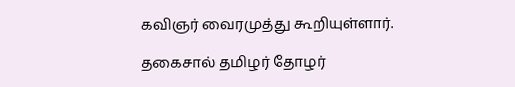கவிஞர் வைரமுத்து கூறியுள்ளார்.

தகைசால் தமிழர் தோழர்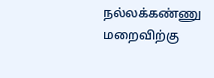நல்லக்கண்ணு மறைவிற்கு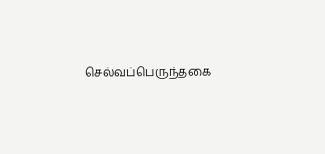செல்வப்பெருந்தகை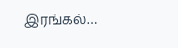இரங்கல்…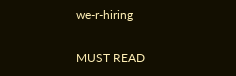we-r-hiring

MUST READ